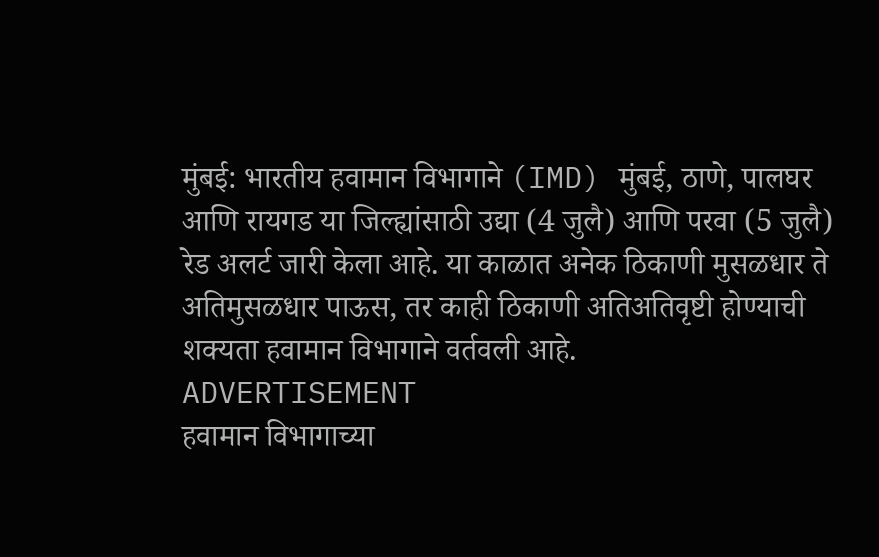मुंबई: भारतीय हवामान विभागाने (IMD) मुंबई, ठाणे, पालघर आणि रायगड या जिल्ह्यांसाठी उद्या (4 जुलै) आणि परवा (5 जुलै) रेड अलर्ट जारी केला आहे. या काळात अनेक ठिकाणी मुसळधार ते अतिमुसळधार पाऊस, तर काही ठिकाणी अतिअतिवृष्टी होण्याची शक्यता हवामान विभागाने वर्तवली आहे.
ADVERTISEMENT
हवामान विभागाच्या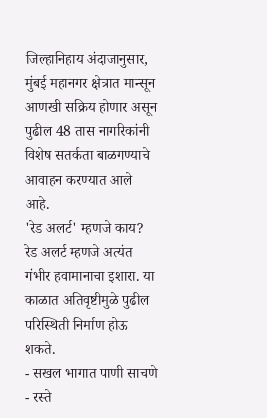जिल्हानिहाय अंदाजानुसार, मुंबई महानगर क्षेत्रात मान्सून आणखी सक्रिय होणार असून पुढील 48 तास नागरिकांनी विशेष सतर्कता बाळगण्याचे आवाहन करण्यात आले आहे.
'रेड अलर्ट' म्हणजे काय?
रेड अलर्ट म्हणजे अत्यंत गंभीर हवामानाचा इशारा. या काळात अतिवृष्टीमुळे पुढील परिस्थिती निर्माण होऊ शकते.
- सखल भागात पाणी साचणे
- रस्ते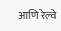आणि रेल्वे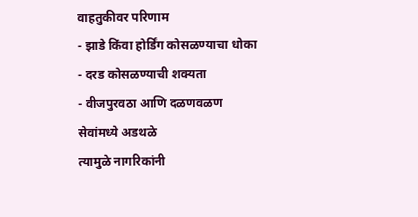वाहतुकीवर परिणाम
- झाडे किंवा होर्डिंग कोसळण्याचा धोका
- दरड कोसळण्याची शक्यता
- वीजपुरवठा आणि दळणवळण सेवांमध्ये अडथळे
त्यामुळे नागरिकांनी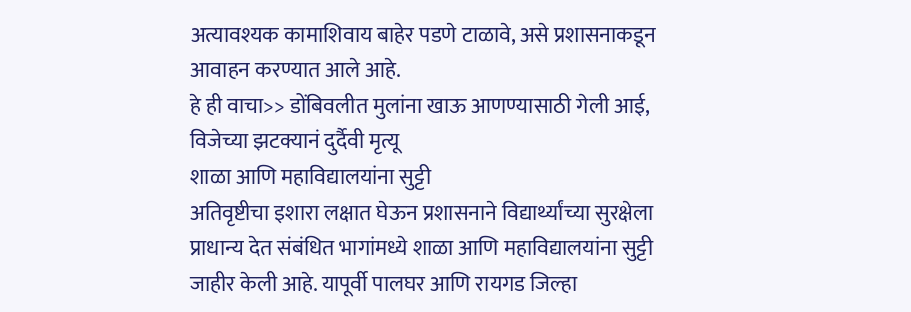अत्यावश्यक कामाशिवाय बाहेर पडणे टाळावे, असे प्रशासनाकडून आवाहन करण्यात आले आहे.
हे ही वाचा>> डोंबिवलीत मुलांना खाऊ आणण्यासाठी गेली आई, विजेच्या झटक्यानं दुर्दैवी मृत्यू
शाळा आणि महाविद्यालयांना सुट्टी
अतिवृष्टीचा इशारा लक्षात घेऊन प्रशासनाने विद्यार्थ्यांच्या सुरक्षेला प्राधान्य देत संबंधित भागांमध्ये शाळा आणि महाविद्यालयांना सुट्टी जाहीर केली आहे. यापूर्वी पालघर आणि रायगड जिल्हा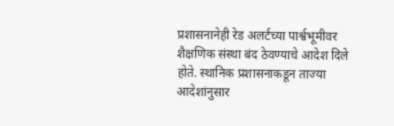प्रशासनानेही रेड अलर्टच्या पार्श्वभूमीवर शैक्षणिक संस्था बंद ठेवण्याचे आदेश दिले होते. स्थानिक प्रशासनाकडून ताज्या आदेशांनुसार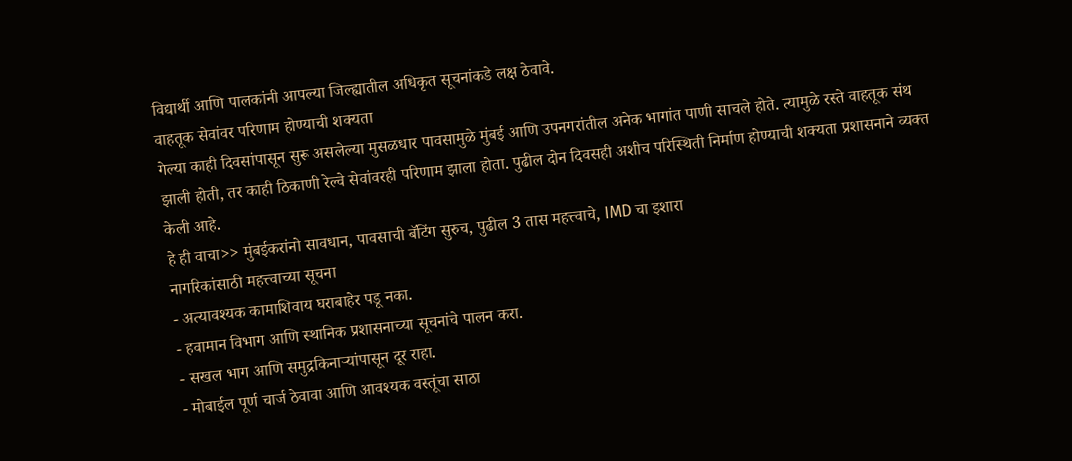विद्यार्थी आणि पालकांनी आपल्या जिल्ह्यातील अधिकृत सूचनांकडे लक्ष ठेवावे.
वाहतूक सेवांवर परिणाम होण्याची शक्यता
गेल्या काही दिवसांपासून सुरू असलेल्या मुसळधार पावसामुळे मुंबई आणि उपनगरांतील अनेक भागांत पाणी साचले होते. त्यामुळे रस्ते वाहतूक संथ झाली होती, तर काही ठिकाणी रेल्वे सेवांवरही परिणाम झाला होता. पुढील दोन दिवसही अशीच परिस्थिती निर्माण होण्याची शक्यता प्रशासनाने व्यक्त केली आहे.
हे ही वाचा>> मुंबईकरांनो सावधान, पावसाची बॅटिंग सुरुच, पुढील 3 तास महत्त्वाचे, IMD चा इशारा
नागरिकांसाठी महत्त्वाच्या सूचना
- अत्यावश्यक कामाशिवाय घराबाहेर पडू नका.
- हवामान विभाग आणि स्थानिक प्रशासनाच्या सूचनांचे पालन करा.
- सखल भाग आणि समुद्रकिनाऱ्यांपासून दूर राहा.
- मोबाईल पूर्ण चार्ज ठेवावा आणि आवश्यक वस्तूंचा साठा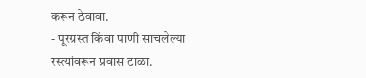करून ठेवावा.
- पूरग्रस्त किंवा पाणी साचलेल्या रस्त्यांवरून प्रवास टाळा.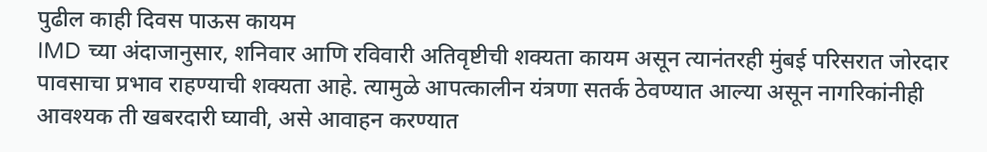पुढील काही दिवस पाऊस कायम
IMD च्या अंदाजानुसार, शनिवार आणि रविवारी अतिवृष्टीची शक्यता कायम असून त्यानंतरही मुंबई परिसरात जोरदार पावसाचा प्रभाव राहण्याची शक्यता आहे. त्यामुळे आपत्कालीन यंत्रणा सतर्क ठेवण्यात आल्या असून नागरिकांनीही आवश्यक ती खबरदारी घ्यावी, असे आवाहन करण्यात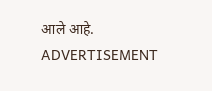आले आहे.
ADVERTISEMENT